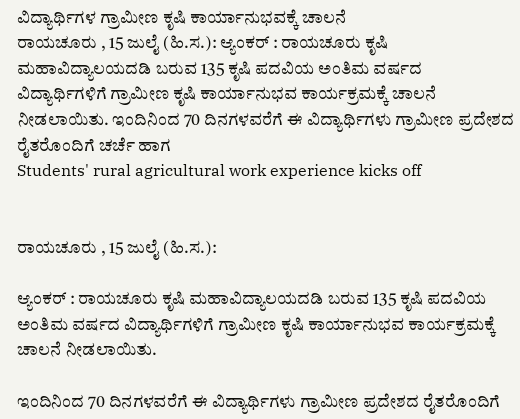ವಿದ್ಯಾರ್ಥಿಗಳ ಗ್ರಾಮೀಣ ಕೃಷಿ ಕಾರ್ಯಾನುಭವಕ್ಕೆ ಚಾಲನೆ
ರಾಯಚೂರು , 15 ಜುಲೈ (ಹಿ.ಸ.): ಆ್ಯಂಕರ್ : ರಾಯಚೂರು ಕೃಷಿ ಮಹಾವಿದ್ಯಾಲಯದಡಿ ಬರುವ 135 ಕೃಷಿ ಪದವಿಯ ಅಂತಿಮ ವರ್ಷದ ವಿದ್ಯಾರ್ಥಿಗಳಿಗೆ ಗ್ರಾಮೀಣ ಕೃಷಿ ಕಾರ್ಯಾನುಭವ ಕಾರ್ಯಕ್ರಮಕ್ಕೆ ಚಾಲನೆ ನೀಡಲಾಯಿತು. ಇಂದಿನಿಂದ 70 ದಿನಗಳವರೆಗೆ ಈ ವಿದ್ಯಾರ್ಥಿಗಳು ಗ್ರಾಮೀಣ ಪ್ರದೇಶದ ರೈತರೊಂದಿಗೆ ಚರ್ಚೆ ಹಾಗ
Students' rural agricultural work experience kicks off


ರಾಯಚೂರು , 15 ಜುಲೈ (ಹಿ.ಸ.):

ಆ್ಯಂಕರ್ : ರಾಯಚೂರು ಕೃಷಿ ಮಹಾವಿದ್ಯಾಲಯದಡಿ ಬರುವ 135 ಕೃಷಿ ಪದವಿಯ ಅಂತಿಮ ವರ್ಷದ ವಿದ್ಯಾರ್ಥಿಗಳಿಗೆ ಗ್ರಾಮೀಣ ಕೃಷಿ ಕಾರ್ಯಾನುಭವ ಕಾರ್ಯಕ್ರಮಕ್ಕೆ ಚಾಲನೆ ನೀಡಲಾಯಿತು.

ಇಂದಿನಿಂದ 70 ದಿನಗಳವರೆಗೆ ಈ ವಿದ್ಯಾರ್ಥಿಗಳು ಗ್ರಾಮೀಣ ಪ್ರದೇಶದ ರೈತರೊಂದಿಗೆ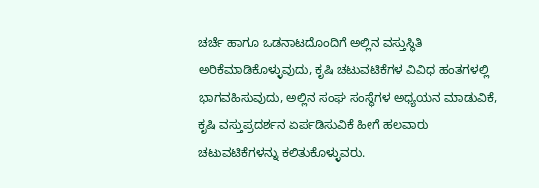ಚರ್ಚೆ ಹಾಗೂ ಒಡನಾಟದೊಂದಿಗೆ ಅಲ್ಲಿನ ವಸ್ತುಸ್ಥಿತಿ ಅರಿಕೆಮಾಡಿಕೊಳ್ಳುವುದು, ಕೃಷಿ ಚಟುವಟಿಕೆಗಳ ವಿವಿಧ ಹಂತಗಳಲ್ಲಿ ಭಾಗವಹಿಸುವುದು, ಅಲ್ಲಿನ ಸಂಘ ಸಂಸ್ಥೆಗಳ ಅಧ್ಯಯನ ಮಾಡುವಿಕೆ, ಕೃಷಿ ವಸ್ತುಪ್ರದರ್ಶನ ಏರ್ಪಡಿಸುವಿಕೆ ಹೀಗೆ ಹಲವಾರು ಚಟುವಟಿಕೆಗಳನ್ನು ಕಲಿತುಕೊಳ್ಳುವರು.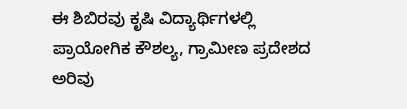ಈ ಶಿಬಿರವು ಕೃಷಿ ವಿದ್ಯಾರ್ಥಿಗಳಲ್ಲಿ ಪ್ರಾಯೋಗಿಕ ಕೌಶಲ್ಯ, ಗ್ರಾಮೀಣ ಪ್ರದೇಶದ ಅರಿವು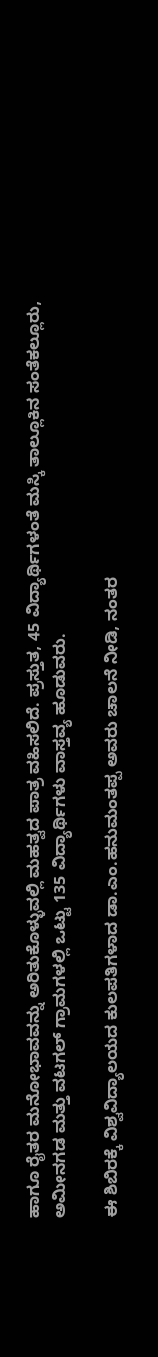ಹಾಗೂ ರೈತರ ಮನೋಭಾವವನ್ನು ಅರಿತುಕೊಳ್ಳುವಲ್ಲಿ ಮಹತ್ವದ ಪಾತ್ರ ವಹಿಸಲಿದೆ. ಪ್ರಸ್ತುತ, 45 ವಿದ್ಯಾರ್ಥಿಗಳಂತೆ ಮಸ್ಕಿ ತಾಲ್ಲೂಕಿನ ಸಂತೆಕಲ್ಲೂರು, ಅಮೀನಗಡ ಮತ್ತು ವಟಗಲ್ ಗ್ರಾಮಗಳಲ್ಲಿ ಒಟ್ಟು 135 ವಿದ್ಯಾರ್ಥಿಗಳು ವಾಸ್ತವ್ಯ ಹೂಡುವರು.

ಈ ಶಿಬಿರಕ್ಕೆ ವಿಶ್ವವಿದ್ಯಾಲಯದ ಕುಲಪತಿಗಳಾದ ಡಾ.ಎಂ.ಹನುಮಂತಪ್ಪ ಅವರು ಚಾಲನೆ ನೀಡಿ, ನಂತರ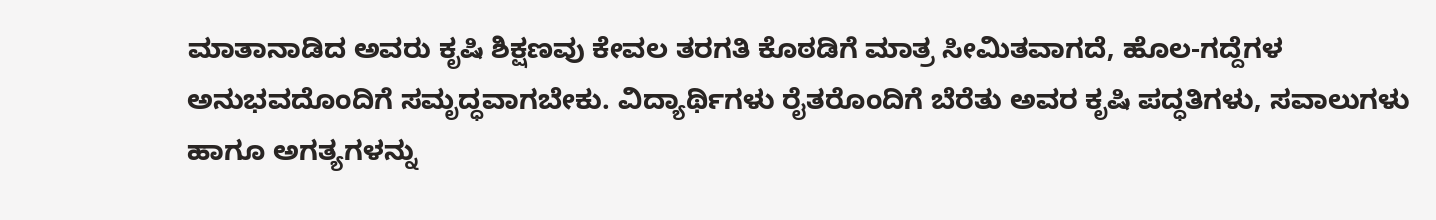ಮಾತಾನಾಡಿದ ಅವರು ಕೃಷಿ ಶಿಕ್ಷಣವು ಕೇವಲ ತರಗತಿ ಕೊಠಡಿಗೆ ಮಾತ್ರ ಸೀಮಿತವಾಗದೆ, ಹೊಲ-ಗದ್ದೆಗಳ ಅನುಭವದೊಂದಿಗೆ ಸಮೃದ್ಧವಾಗಬೇಕು. ವಿದ್ಯಾರ್ಥಿಗಳು ರೈತರೊಂದಿಗೆ ಬೆರೆತು ಅವರ ಕೃಷಿ ಪದ್ಧತಿಗಳು, ಸವಾಲುಗಳು ಹಾಗೂ ಅಗತ್ಯಗಳನ್ನು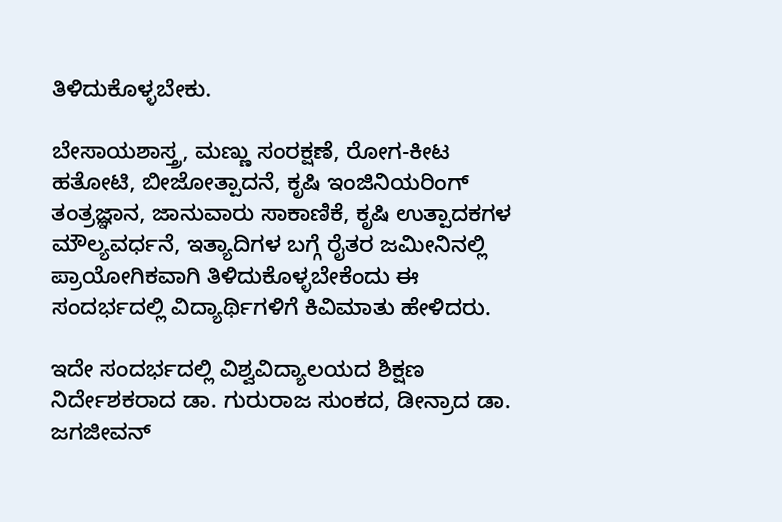ತಿಳಿದುಕೊಳ್ಳಬೇಕು.

ಬೇಸಾಯಶಾಸ್ತ್ರ, ಮಣ್ಣು ಸಂರಕ್ಷಣೆ, ರೋಗ-ಕೀಟ ಹತೋಟಿ, ಬೀಜೋತ್ಪಾದನೆ, ಕೃಷಿ ಇಂಜಿನಿಯರಿಂಗ್ ತಂತ್ರಜ್ಞಾನ, ಜಾನುವಾರು ಸಾಕಾಣಿಕೆ, ಕೃಷಿ ಉತ್ಪಾದಕಗಳ ಮೌಲ್ಯವರ್ಧನೆ, ಇತ್ಯಾದಿಗಳ ಬಗ್ಗೆ ರೈತರ ಜಮೀನಿನಲ್ಲಿ ಪ್ರಾಯೋಗಿಕವಾಗಿ ತಿಳಿದುಕೊಳ್ಳಬೇಕೆಂದು ಈ ಸಂದರ್ಭದಲ್ಲಿ ವಿದ್ಯಾರ್ಥಿಗಳಿಗೆ ಕಿವಿಮಾತು ಹೇಳಿದರು.

ಇದೇ ಸಂದರ್ಭದಲ್ಲಿ ವಿಶ್ವವಿದ್ಯಾಲಯದ ಶಿಕ್ಷಣ ನಿರ್ದೇಶಕರಾದ ಡಾ. ಗುರುರಾಜ ಸುಂಕದ, ಡೀನ್ರಾದ ಡಾ. ಜಗಜೀವನ್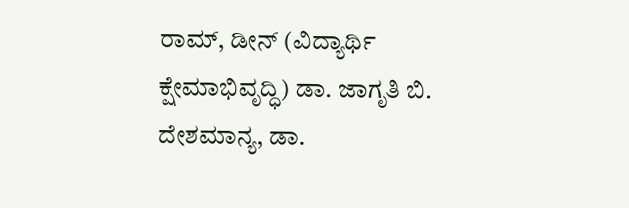ರಾಮ್, ಡೀನ್ (ವಿದ್ಯಾರ್ಥಿ ಕ್ಷೇಮಾಭಿವೃದ್ಧಿ) ಡಾ. ಜಾಗೃತಿ ಬಿ. ದೇಶಮಾನ್ಯ, ಡಾ.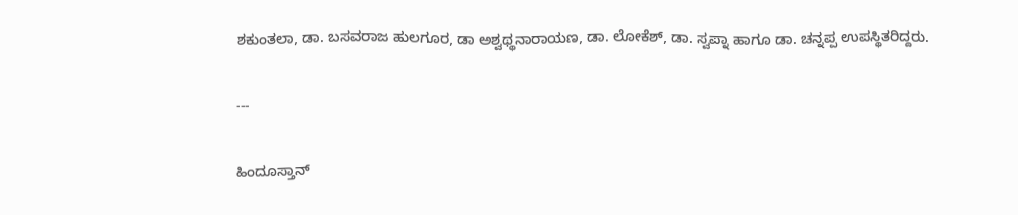ಶಕುಂತಲಾ, ಡಾ. ಬಸವರಾಜ ಹುಲಗೂರ, ಡಾ ಅಶ್ವಥ್ಥನಾರಾಯಣ, ಡಾ. ಲೋಕೆಶ್, ಡಾ. ಸ್ವಪ್ನಾ ಹಾಗೂ ಡಾ. ಚನ್ನಪ್ಪ ಉಪಸ್ಥಿತರಿದ್ದರು.

---

ಹಿಂದೂಸ್ತಾನ್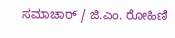ಸಮಾಚಾರ್ / ಜಿ.ಎಂ. ರೋಹಿಣಿ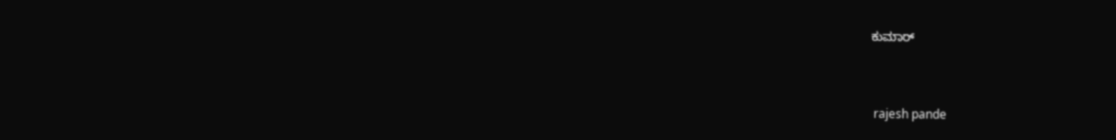ಕುಮಾರ್


 rajesh pande